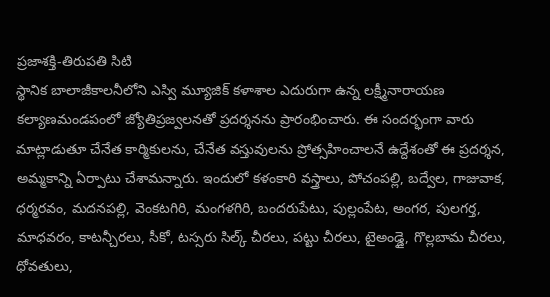ప్రజాశక్తి-తిరుపతి సిటి
స్థానిక బాలాజీకాలనీలోని ఎస్వి మ్యూజిక్ కళాశాల ఎదురుగా ఉన్న లక్ష్మీనారాయణ కల్యాణమండపంలో జ్యోతిప్రజ్వలనతో ప్రదర్శనను ప్రారంభించారు. ఈ సందర్భంగా వారు మాట్లాడుతూ చేనేత కార్మికులను, చేనేత వస్తువులను ప్రోత్సహించాలనే ఉద్దేశంతో ఈ ప్రదర్శన, అమ్మకాన్ని ఏర్పాటు చేశామన్నారు. ఇందులో కళంకారి వస్త్రాలు, పోచంపల్లి, బద్వేల, గాజువాక, ధర్మరవం, మదనపల్లి, వెంకటగిరి, మంగళగిరి, బందరుపేటు, పుల్లంపేట, అంగర, పులగర్త, మాధవరం, కాటన్చీరలు, సీకో, టస్సరు సిల్క్ చీరలు, పట్టు చీరలు, టైఅండ్డై, గొల్లబామ చీరలు, ధోవతులు,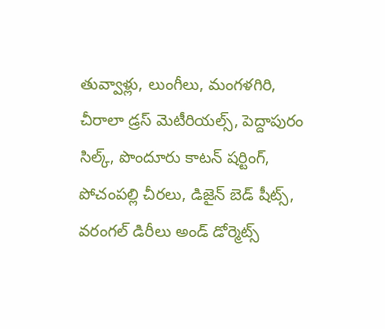తువ్వాళ్లు, లుంగీలు, మంగళగిరి, చీరాలా డ్రస్ మెటీరియల్స్, పెద్దాపురం సిల్క్, పొందూరు కాటన్ షర్టింగ్, పోచంపల్లి చీరలు, డిజైన్ బెడ్ షీట్స్, వరంగల్ డిరీలు అండ్ డోర్మెట్స్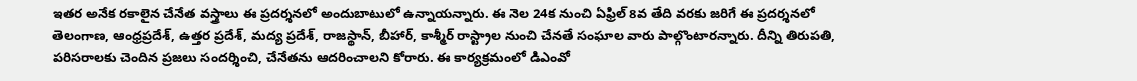ఇతర అనేక రకాలైన చేనేత వస్త్రాలు ఈ ప్రదర్శనలో అందుబాటులో ఉన్నాయన్నారు. ఈ నెల 24క నుంచి ఏఫ్రిల్ 8వ తేది వరకు జరిగే ఈ ప్రదర్శనలో తెలంగాణ, ఆంధ్రప్రదేశ్, ఉత్తర ప్రదేశ్, మద్య ప్రదేశ్, రాజస్థాన్, బీహార్, కాశ్మీర్ రాస్ట్రాల నుంచి చేనతే సంఘాల వారు పాల్గొంటారన్నారు. దీన్ని తిరుపతి, పరిసరాలకు చెందిన ప్రజలు సందర్శించి, చేనేతను ఆదరించాలని కోరారు. ఈ కార్యక్రమంలో డిఎంవో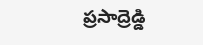ప్రసాద్రెడ్డి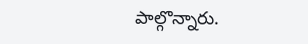పాల్గొన్నారు.